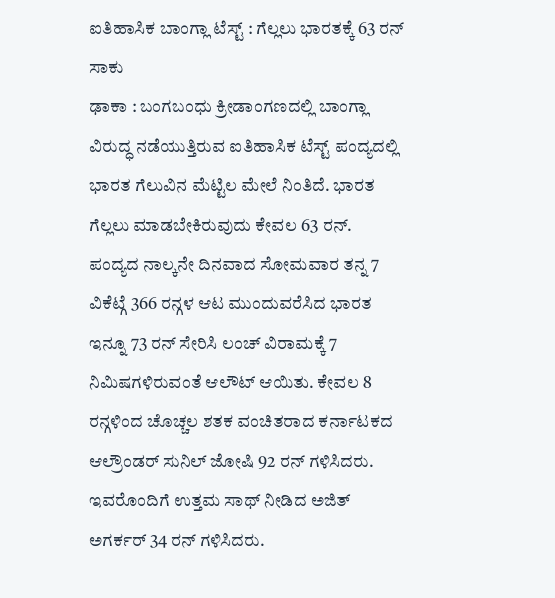ಐತಿಹಾಸಿಕ ಬಾಂಗ್ಲಾ ಟೆಸ್ಟ್ : ಗೆಲ್ಲಲು ಭಾರತಕ್ಕೆ 63 ರನ್ ಸಾಕು
ಢಾಕಾ : ಬಂಗಬಂಧು ಕ್ರೀಡಾಂಗಣದಲ್ಲಿ ಬಾಂಗ್ಲಾ ವಿರುದ್ಧ ನಡೆಯುತ್ತಿರುವ ಐತಿಹಾಸಿಕ ಟೆಸ್ಟ್ ಪಂದ್ಯದಲ್ಲಿ ಭಾರತ ಗೆಲುವಿನ ಮೆಟ್ಟಿಲ ಮೇಲೆ ನಿಂತಿದೆ. ಭಾರತ ಗೆಲ್ಲಲು ಮಾಡಬೇಕಿರುವುದು ಕೇವಲ 63 ರನ್.
ಪಂದ್ಯದ ನಾಲ್ಕನೇ ದಿನವಾದ ಸೋಮವಾರ ತನ್ನ 7 ವಿಕೆಟ್ಗೆ 366 ರನ್ಗಳ ಆಟ ಮುಂದುವರೆಸಿದ ಭಾರತ ಇನ್ನೂ 73 ರನ್ ಸೇರಿಸಿ ಲಂಚ್ ವಿರಾಮಕ್ಕೆ 7 ನಿಮಿಷಗಳಿರುವಂತೆ ಆಲೌಟ್ ಆಯಿತು. ಕೇವಲ 8 ರನ್ಗಳಿಂದ ಚೊಚ್ಚಲ ಶತಕ ವಂಚಿತರಾದ ಕರ್ನಾಟಕದ ಆಲ್ರೌಂಡರ್ ಸುನಿಲ್ ಜೋಷಿ 92 ರನ್ ಗಳಿಸಿದರು. ಇವರೊಂದಿಗೆ ಉತ್ತಮ ಸಾಥ್ ನೀಡಿದ ಅಜಿತ್ ಅಗರ್ಕರ್ 34 ರನ್ ಗಳಿಸಿದರು.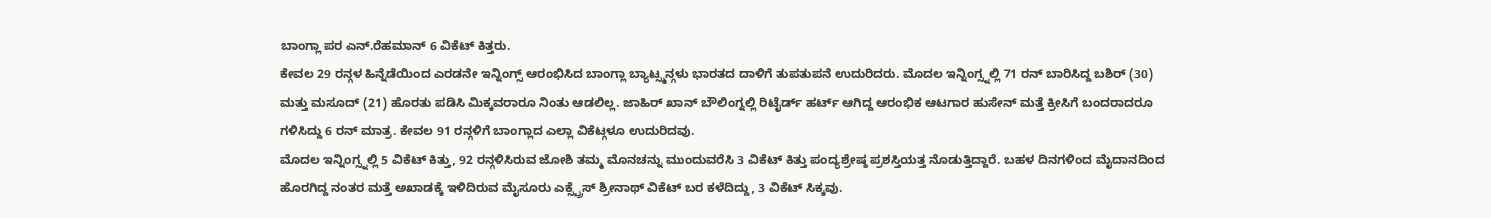ಬಾಂಗ್ಲಾ ಪರ ಎನ್.ರೆಹಮಾನ್ 6 ವಿಕೆಟ್ ಕಿತ್ತರು.
ಕೇವಲ 29 ರನ್ಗಳ ಹಿನ್ನೆಡೆಯಿಂದ ಎರಡನೇ ಇನ್ನಿಂಗ್ಸ್ ಆರಂಭಿಸಿದ ಬಾಂಗ್ಲಾ ಬ್ಯಾಟ್ಸ್ಮನ್ಗಳು ಭಾರತದ ದಾಳಿಗೆ ತುಪತುಪನೆ ಉದುರಿದರು. ಮೊದಲ ಇನ್ನಿಂಗ್ಸ್ನಲ್ಲಿ 71 ರನ್ ಬಾರಿಸಿದ್ದ ಬಶಿರ್ (30) ಮತ್ತು ಮಸೂದ್ (21) ಹೊರತು ಪಡಿಸಿ ಮಿಕ್ಕವರಾರೂ ನಿಂತು ಆಡಲಿಲ್ಲ. ಜಾಹಿರ್ ಖಾನ್ ಬೌಲಿಂಗ್ನಲ್ಲಿ ರಿಟೈರ್ಡ್ ಹರ್ಟ್ ಆಗಿದ್ದ ಆರಂಭಿಕ ಆಟಗಾರ ಹುಸೇನ್ ಮತ್ತೆ ಕ್ರೀಸಿಗೆ ಬಂದರಾದರೂ ಗಳಿಸಿದ್ದು 6 ರನ್ ಮಾತ್ರ. ಕೇವಲ 91 ರನ್ಗಳಿಗೆ ಬಾಂಗ್ಲಾದ ಎಲ್ಲಾ ವಿಕೆಟ್ಗಳೂ ಉದುರಿದವು.
ಮೊದಲ ಇನ್ನಿಂಗ್ಸ್ನಲ್ಲಿ 5 ವಿಕೆಟ್ ಕಿತ್ತು, 92 ರನ್ಗಳಿಸಿರುವ ಜೋಶಿ ತಮ್ಮ ಮೊನಚನ್ನು ಮುಂದುವರೆಸಿ 3 ವಿಕೆಟ್ ಕಿತ್ತು ಪಂದ್ಯಶ್ರೇಷ್ಠ ಪ್ರಶಸ್ತಿಯತ್ತ ನೊಡುತ್ತಿದ್ದಾರೆ. ಬಹಳ ದಿನಗಳಿಂದ ಮೈದಾನದಿಂದ ಹೊರಗಿದ್ದ ನಂತರ ಮತ್ತೆ ಅಖಾಡಕ್ಕೆ ಇಳಿದಿರುವ ಮೈಸೂರು ಎಕ್ಸ್ಪ್ರೆಸ್ ಶ್ರೀನಾಥ್ ವಿಕೆಟ್ ಬರ ಕಳೆದಿದ್ದು, 3 ವಿಕೆಟ್ ಸಿಕ್ಕವು.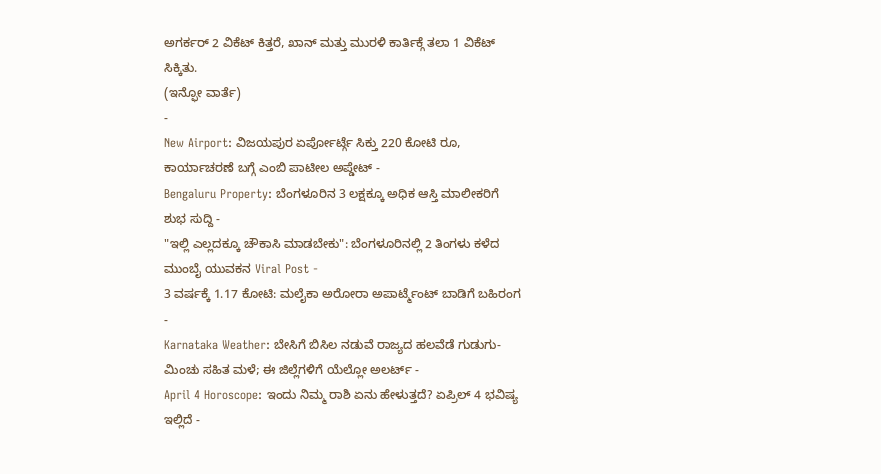ಅಗರ್ಕರ್ 2 ವಿಕೆಟ್ ಕಿತ್ತರೆ, ಖಾನ್ ಮತ್ತು ಮುರಳಿ ಕಾರ್ತಿಕ್ಗೆ ತಲಾ 1 ವಿಕೆಟ್ ಸಿಕ್ಕಿತು.
(ಇನ್ಫೋ ವಾರ್ತೆ)
-
New Airport: ವಿಜಯಪುರ ಏರ್ಪೋರ್ಟ್ಗೆ ಸಿಕ್ತು 220 ಕೋಟಿ ರೂ, ಕಾರ್ಯಾಚರಣೆ ಬಗ್ಗೆ ಎಂಬಿ ಪಾಟೀಲ ಅಪ್ಡೇಟ್ -
Bengaluru Property: ಬೆಂಗಳೂರಿನ 3 ಲಕ್ಷಕ್ಕೂ ಅಧಿಕ ಆಸ್ತಿ ಮಾಲೀಕರಿಗೆ ಶುಭ ಸುದ್ದಿ -
"ಇಲ್ಲಿ ಎಲ್ಲದಕ್ಕೂ ಚೌಕಾಸಿ ಮಾಡಬೇಕು": ಬೆಂಗಳೂರಿನಲ್ಲಿ 2 ತಿಂಗಳು ಕಳೆದ ಮುಂಬೈ ಯುವಕನ Viral Post -
3 ವರ್ಷಕ್ಕೆ 1.17 ಕೋಟಿ: ಮಲೈಕಾ ಅರೋರಾ ಅಪಾರ್ಟ್ಮೆಂಟ್ ಬಾಡಿಗೆ ಬಹಿರಂಗ -
Karnataka Weather: ಬೇಸಿಗೆ ಬಿಸಿಲ ನಡುವೆ ರಾಜ್ಯದ ಹಲವೆಡೆ ಗುಡುಗು-ಮಿಂಚು ಸಹಿತ ಮಳೆ; ಈ ಜಿಲ್ಲೆಗಳಿಗೆ ಯೆಲ್ಲೋ ಅಲರ್ಟ್ -
April 4 Horoscope: ಇಂದು ನಿಮ್ಮ ರಾಶಿ ಏನು ಹೇಳುತ್ತದೆ? ಏಪ್ರಿಲ್ 4 ಭವಿಷ್ಯ ಇಲ್ಲಿದೆ -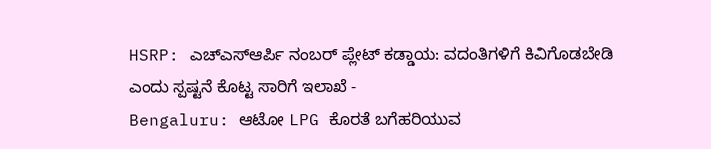HSRP: ಎಚ್ಎಸ್ಆರ್ಪಿ ನಂಬರ್ ಪ್ಲೇಟ್ ಕಡ್ಡಾಯ: ವದಂತಿಗಳಿಗೆ ಕಿವಿಗೊಡಬೇಡಿ ಎಂದು ಸ್ಪಷ್ಟನೆ ಕೊಟ್ಟ ಸಾರಿಗೆ ಇಲಾಖೆ -
Bengaluru: ಆಟೋ LPG ಕೊರತೆ ಬಗೆಹರಿಯುವ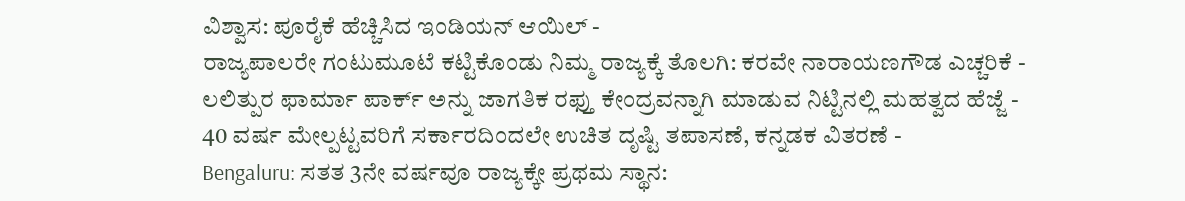ವಿಶ್ವಾಸ: ಪೂರೈಕೆ ಹೆಚ್ಚಿಸಿದ ಇಂಡಿಯನ್ ಆಯಿಲ್ -
ರಾಜ್ಯಪಾಲರೇ ಗಂಟುಮೂಟೆ ಕಟ್ಟಿಕೊಂಡು ನಿಮ್ಮ ರಾಜ್ಯಕ್ಕೆ ತೊಲಗಿ: ಕರವೇ ನಾರಾಯಣಗೌಡ ಎಚ್ಚರಿಕೆ -
ಲಲಿತ್ಪುರ ಫಾರ್ಮಾ ಪಾರ್ಕ್ ಅನ್ನು ಜಾಗತಿಕ ರಫ್ತು ಕೇಂದ್ರವನ್ನಾಗಿ ಮಾಡುವ ನಿಟ್ಟಿನಲ್ಲಿ ಮಹತ್ವದ ಹೆಜ್ಜೆ -
40 ವರ್ಷ ಮೇಲ್ಪಟ್ಟವರಿಗೆ ಸರ್ಕಾರದಿಂದಲೇ ಉಚಿತ ದೃಷ್ಟಿ ತಪಾಸಣೆ, ಕನ್ನಡಕ ವಿತರಣೆ -
Bengaluru: ಸತತ 3ನೇ ವರ್ಷವೂ ರಾಜ್ಯಕ್ಕೇ ಪ್ರಥಮ ಸ್ಥಾನ: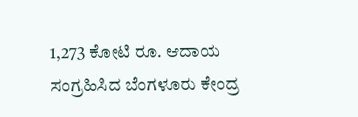1,273 ಕೋಟಿ ರೂ. ಆದಾಯ ಸಂಗ್ರಹಿಸಿದ ಬೆಂಗಳೂರು ಕೇಂದ್ರ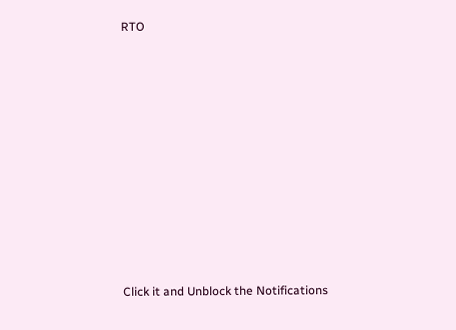RTO












Click it and Unblock the Notifications